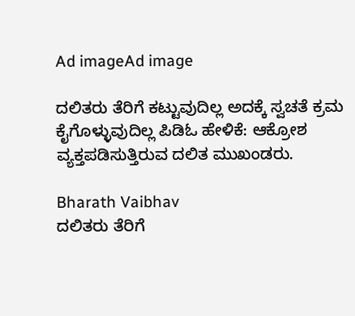Ad imageAd image

ದಲಿತರು ತೆರಿಗೆ ಕಟ್ಟುವುದಿಲ್ಲ ಅದಕ್ಕೆ ಸ್ವಚತೆ ಕ್ರಮ ಕೈಗೊಳ್ಳುವುದಿಲ್ಲ ಪಿಡಿಓ ಹೇಳಿಕೆ: ಆಕ್ರೋಶ ವ್ಯಕ್ತಪಡಿಸುತ್ತಿರುವ ದಲಿತ ಮುಖಂಡರು.

Bharath Vaibhav
ದಲಿತರು ತೆರಿಗೆ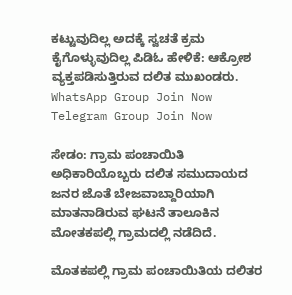ಕಟ್ಟುವುದಿಲ್ಲ ಅದಕ್ಕೆ ಸ್ವಚತೆ ಕ್ರಮ ಕೈಗೊಳ್ಳುವುದಿಲ್ಲ ಪಿಡಿಓ ಹೇಳಿಕೆ: ಆಕ್ರೋಶ ವ್ಯಕ್ತಪಡಿಸುತ್ತಿರುವ ದಲಿತ ಮುಖಂಡರು.
WhatsApp Group Join Now
Telegram Group Join Now

ಸೇಡಂ: ಗ್ರಾಮ ಪಂಚಾಯಿತಿ ಅಧಿಕಾರಿಯೊಬ್ಬರು ದಲಿತ ಸಮುದಾಯದ ಜನರ ಜೊತೆ ಬೇಜವಾಬ್ದಾರಿಯಾಗಿ ಮಾತನಾಡಿರುವ ಘಟನೆ ತಾಲೂಕಿನ ಮೋತಕಪಲ್ಲಿ ಗ್ರಾಮದಲ್ಲಿ ನಡೆದಿದೆ.

ಮೊತಕಪಲ್ಲಿ ಗ್ರಾಮ ಪಂಚಾಯಿತಿಯ ದಲಿತರ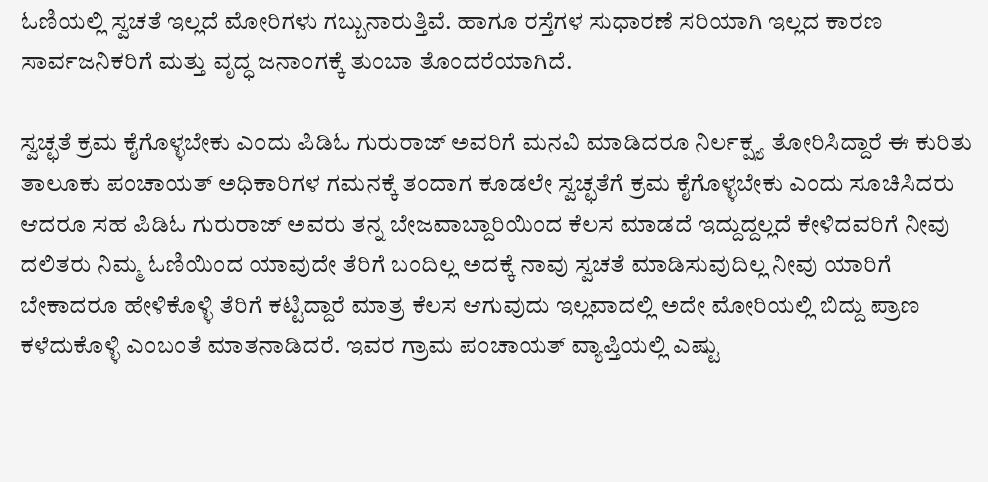ಓಣಿಯಲ್ಲಿ ಸ್ವಚತೆ ಇಲ್ಲದೆ ಮೋರಿಗಳು ಗಬ್ಬುನಾರುತ್ತಿವೆ. ಹಾಗೂ ರಸ್ತೆಗಳ ಸುಧಾರಣೆ ಸರಿಯಾಗಿ ಇಲ್ಲದ ಕಾರಣ ಸಾರ್ವಜನಿಕರಿಗೆ ಮತ್ತು ವೃದ್ಧ ಜನಾಂಗಕ್ಕೆ ತುಂಬಾ ತೊಂದರೆಯಾಗಿದೆ.

ಸ್ವಚ್ಛತೆ ಕ್ರಮ ಕೈಗೊಳ್ಳಬೇಕು ಎಂದು ಪಿಡಿಓ ಗುರುರಾಜ್ ಅವರಿಗೆ ಮನವಿ ಮಾಡಿದರೂ ನಿರ್ಲಕ್ಷ್ಯ ತೋರಿಸಿದ್ದಾರೆ ಈ ಕುರಿತು ತಾಲೂಕು ಪಂಚಾಯತ್ ಅಧಿಕಾರಿಗಳ ಗಮನಕ್ಕೆ ತಂದಾಗ ಕೂಡಲೇ ಸ್ವಚ್ಛತೆಗೆ ಕ್ರಮ ಕೈಗೊಳ್ಳಬೇಕು ಎಂದು ಸೂಚಿಸಿದರು ಆದರೂ ಸಹ ಪಿಡಿಓ ಗುರುರಾಜ್ ಅವರು ತನ್ನ ಬೇಜವಾಬ್ದಾರಿಯಿಂದ ಕೆಲಸ ಮಾಡದೆ ಇದ್ದುದ್ದಲ್ಲದೆ ಕೇಳಿದವರಿಗೆ ನೀವು ದಲಿತರು ನಿಮ್ಮ ಓಣಿಯಿಂದ ಯಾವುದೇ ತೆರಿಗೆ ಬಂದಿಲ್ಲ ಅದಕ್ಕೆ ನಾವು ಸ್ವಚತೆ ಮಾಡಿಸುವುದಿಲ್ಲ ನೀವು ಯಾರಿಗೆ ಬೇಕಾದರೂ ಹೇಳಿಕೊಳ್ಳಿ ತೆರಿಗೆ ಕಟ್ಟಿದ್ದಾರೆ ಮಾತ್ರ ಕೆಲಸ ಆಗುವುದು ಇಲ್ಲವಾದಲ್ಲಿ ಅದೇ ಮೋರಿಯಲ್ಲಿ ಬಿದ್ದು ಪ್ರಾಣ ಕಳೆದುಕೊಳ್ಳಿ ಎಂಬಂತೆ ಮಾತನಾಡಿದರೆ. ಇವರ ಗ್ರಾಮ ಪಂಚಾಯತ್ ವ್ಯಾಪ್ತಿಯಲ್ಲಿ ಎಷ್ಟು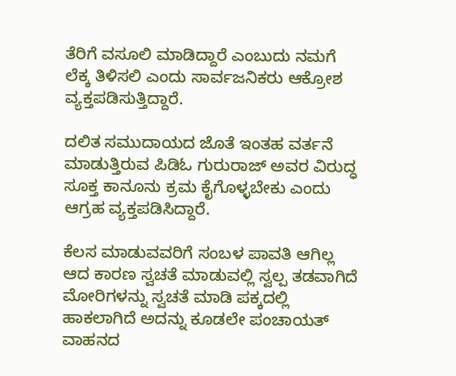ತೆರಿಗೆ ವಸೂಲಿ ಮಾಡಿದ್ದಾರೆ ಎಂಬುದು ನಮಗೆ ಲೆಕ್ಕ ತಿಳಿಸಲಿ ಎಂದು ಸಾರ್ವಜನಿಕರು ಆಕ್ರೋಶ ವ್ಯಕ್ತಪಡಿಸುತ್ತಿದ್ದಾರೆ.

ದಲಿತ ಸಮುದಾಯದ ಜೊತೆ ಇಂತಹ ವರ್ತನೆ ಮಾಡುತ್ತಿರುವ ಪಿಡಿಓ ಗುರುರಾಜ್ ಅವರ ವಿರುದ್ಧ ಸೂಕ್ತ ಕಾನೂನು ಕ್ರಮ ಕೈಗೊಳ್ಳಬೇಕು ಎಂದು ಆಗ್ರಹ ವ್ಯಕ್ತಪಡಿಸಿದ್ದಾರೆ.

ಕೆಲಸ ಮಾಡುವವರಿಗೆ ಸಂಬಳ ಪಾವತಿ ಆಗಿಲ್ಲ ಆದ ಕಾರಣ ಸ್ವಚತೆ ಮಾಡುವಲ್ಲಿ ಸ್ವಲ್ಪ ತಡವಾಗಿದೆ ಮೋರಿಗಳನ್ನು ಸ್ವಚತೆ ಮಾಡಿ ಪಕ್ಕದಲ್ಲಿ ಹಾಕಲಾಗಿದೆ ಅದನ್ನು ಕೂಡಲೇ ಪಂಚಾಯತ್ ವಾಹನದ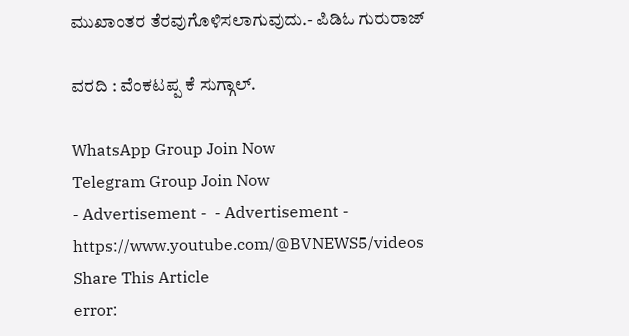ಮುಖಾಂತರ ತೆರವುಗೊಳಿಸಲಾಗುವುದು.- ಪಿಡಿಓ ಗುರುರಾಜ್

ವರದಿ : ವೆಂಕಟಪ್ಪ ಕೆ ಸುಗ್ಗಾಲ್.

WhatsApp Group Join Now
Telegram Group Join Now
- Advertisement -  - Advertisement -  https://www.youtube.com/@BVNEWS5/videos
Share This Article
error: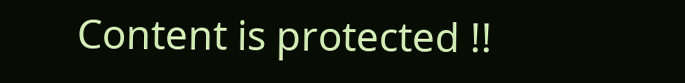Content is protected !!